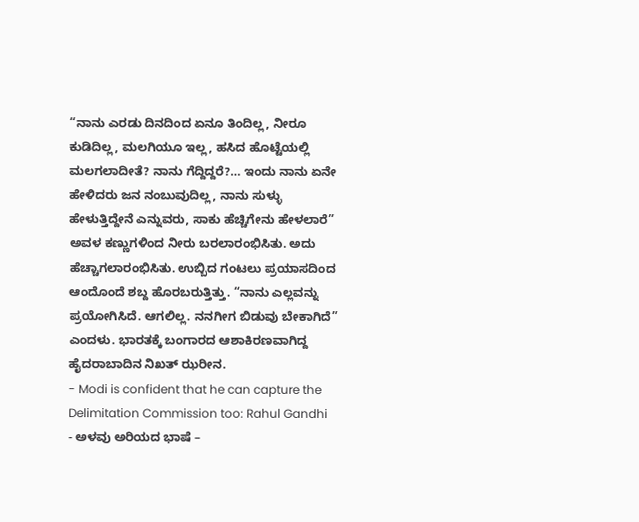“ನಾನು ಎರಡು ದಿನದಿಂದ ಏನೂ ತಿಂದಿಲ್ಲ, ನೀರೂ ಕುಡಿದಿಲ್ಲ, ಮಲಗಿಯೂ ಇಲ್ಲ, ಹಸಿದ ಹೊಟ್ಟೆಯಲ್ಲಿ ಮಲಗಲಾದೀತೆ? ನಾನು ಗೆದ್ದಿದ್ದರೆ?… ಇಂದು ನಾನು ಏನೇ ಹೇಳಿದರು ಜನ ನಂಬುವುದಿಲ್ಲ, ನಾನು ಸುಳ್ಳು ಹೇಳುತ್ತಿದ್ದೇನೆ ಎನ್ನುವರು, ಸಾಕು ಹೆಚ್ಚಿಗೇನು ಹೇಳಲಾರೆ” ಅವಳ ಕಣ್ಣುಗಳಿಂದ ನೀರು ಬರಲಾರಂಭಿಸಿತು. ಅದು ಹೆಚ್ಚಾಗಲಾರಂಭಿಸಿತು. ಉಬ್ಬಿದ ಗಂಟಲು ಪ್ರಯಾಸದಿಂದ ಆಂದೊಂದೆ ಶಬ್ದ ಹೊರಬರುತ್ತಿತ್ತು. “ನಾನು ಎಲ್ಲವನ್ನು ಪ್ರಯೋಗಿಸಿದೆ. ಆಗಲಿಲ್ಲ. ನನಗೀಗ ಬಿಡುವು ಬೇಕಾಗಿದೆ” ಎಂದಳು. ಭಾರತಕ್ಕೆ ಬಂಗಾರದ ಆಶಾಕಿರಣವಾಗಿದ್ದ ಹೈದರಾಬಾದಿನ ನಿಖತ್ ಝರೀನ.
- Modi is confident that he can capture the Delimitation Commission too: Rahul Gandhi
- ಅಳವು ಅರಿಯದ ಭಾಷೆ –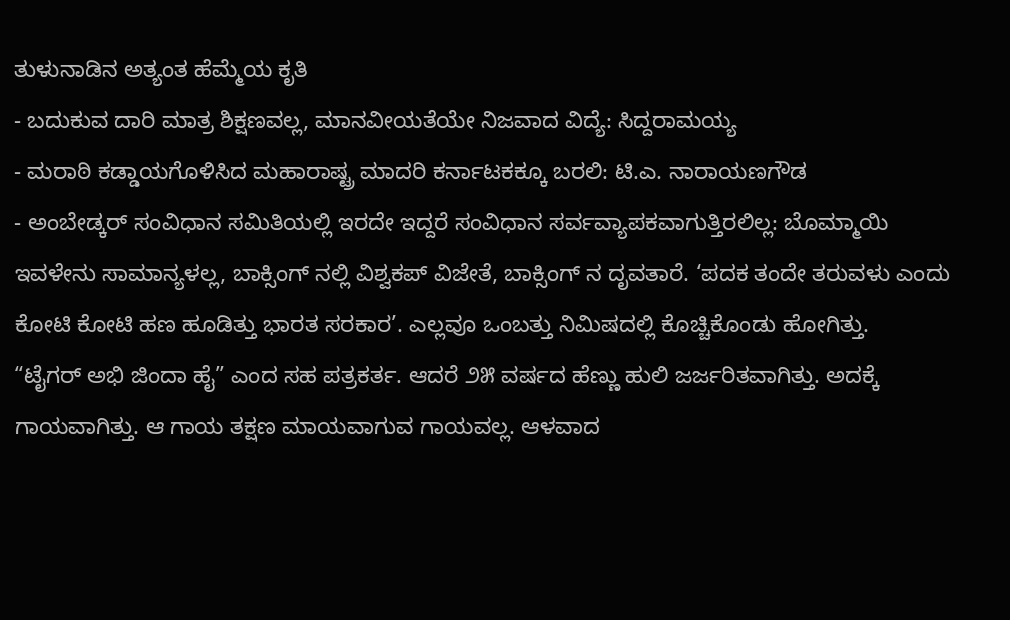ತುಳುನಾಡಿನ ಅತ್ಯಂತ ಹೆಮ್ಮೆಯ ಕೃತಿ
- ಬದುಕುವ ದಾರಿ ಮಾತ್ರ ಶಿಕ್ಷಣವಲ್ಲ, ಮಾನವೀಯತೆಯೇ ನಿಜವಾದ ವಿದ್ಯೆ: ಸಿದ್ದರಾಮಯ್ಯ
- ಮರಾಠಿ ಕಡ್ಡಾಯಗೊಳಿಸಿದ ಮಹಾರಾಷ್ಟ್ರ ಮಾದರಿ ಕರ್ನಾಟಕಕ್ಕೂ ಬರಲಿ: ಟಿ.ಎ. ನಾರಾಯಣಗೌಡ
- ಅಂಬೇಡ್ಕರ್ ಸಂವಿಧಾನ ಸಮಿತಿಯಲ್ಲಿ ಇರದೇ ಇದ್ದರೆ ಸಂವಿಧಾನ ಸರ್ವವ್ಯಾಪಕವಾಗುತ್ತಿರಲಿಲ್ಲ: ಬೊಮ್ಮಾಯಿ
ಇವಳೇನು ಸಾಮಾನ್ಯಳಲ್ಲ, ಬಾಕ್ಸಿಂಗ್ ನಲ್ಲಿ ವಿಶ್ವಕಪ್ ವಿಜೇತೆ, ಬಾಕ್ಸಿಂಗ್ ನ ದೃವತಾರೆ. ‘ಪದಕ ತಂದೇ ತರುವಳು ಎಂದು ಕೋಟಿ ಕೋಟಿ ಹಣ ಹೂಡಿತ್ತು ಭಾರತ ಸರಕಾರ’. ಎಲ್ಲವೂ ಒಂಬತ್ತು ನಿಮಿಷದಲ್ಲಿ ಕೊಚ್ಚಿಕೊಂಡು ಹೋಗಿತ್ತು.
“ಟೈಗರ್ ಅಭಿ ಜಿಂದಾ ಹೈ” ಎಂದ ಸಹ ಪತ್ರಕರ್ತ. ಆದರೆ ೨೫ ವರ್ಷದ ಹೆಣ್ಣು ಹುಲಿ ಜರ್ಜರಿತವಾಗಿತ್ತು. ಅದಕ್ಕೆ ಗಾಯವಾಗಿತ್ತು. ಆ ಗಾಯ ತಕ್ಷಣ ಮಾಯವಾಗುವ ಗಾಯವಲ್ಲ. ಆಳವಾದ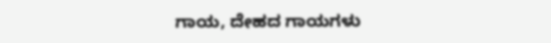ಗಾಯ, ದೇಹದ ಗಾಯಗಳು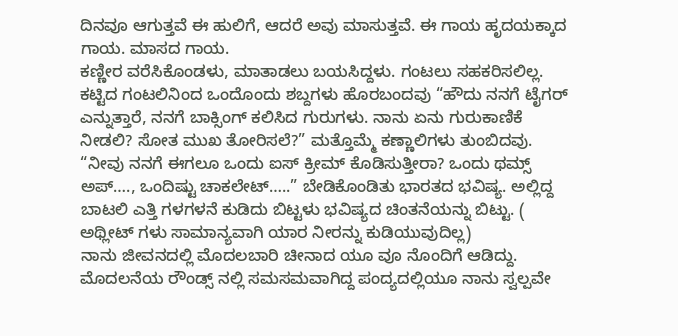ದಿನವೂ ಆಗುತ್ತವೆ ಈ ಹುಲಿಗೆ, ಆದರೆ ಅವು ಮಾಸುತ್ತವೆ. ಈ ಗಾಯ ಹೃದಯಕ್ಕಾದ ಗಾಯ. ಮಾಸದ ಗಾಯ.
ಕಣ್ಣೀರ ವರೆಸಿಕೊಂಡಳು, ಮಾತಾಡಲು ಬಯಸಿದ್ದಳು. ಗಂಟಲು ಸಹಕರಿಸಲಿಲ್ಲ. ಕಟ್ಟಿದ ಗಂಟಲಿನಿಂದ ಒಂದೊಂದು ಶಬ್ದಗಳು ಹೊರಬಂದವು “ಹೌದು ನನಗೆ ಟೈಗರ್ ಎನ್ನುತ್ತಾರೆ, ನನಗೆ ಬಾಕ್ಸಿಂಗ್ ಕಲಿಸಿದ ಗುರುಗಳು. ನಾನು ಏನು ಗುರುಕಾಣಿಕೆ ನೀಡಲಿ? ಸೋತ ಮುಖ ತೋರಿಸಲೆ?” ಮತ್ತೊಮ್ಮೆ ಕಣ್ಣಾಲಿಗಳು ತುಂಬಿದವು.
“ನೀವು ನನಗೆ ಈಗಲೂ ಒಂದು ಐಸ್ ಕ್ರೀಮ್ ಕೊಡಿಸುತ್ತೀರಾ? ಒಂದು ಥಮ್ಸ್ ಅಪ್…., ಒಂದಿಷ್ಟು ಚಾಕಲೇಟ್…..” ಬೇಡಿಕೊಂಡಿತು ಭಾರತದ ಭವಿಷ್ಯ. ಅಲ್ಲಿದ್ದ ಬಾಟಲಿ ಎತ್ತಿ ಗಳಗಳನೆ ಕುಡಿದು ಬಿಟ್ಟಳು ಭವಿಷ್ಯದ ಚಿಂತನೆಯನ್ನು ಬಿಟ್ಟು. ( ಅಥ್ಲೀಟ್ ಗಳು ಸಾಮಾನ್ಯವಾಗಿ ಯಾರ ನೀರನ್ನು ಕುಡಿಯುವುದಿಲ್ಲ)
ನಾನು ಜೀವನದಲ್ಲಿ ಮೊದಲಬಾರಿ ಚೀನಾದ ಯೂ ವೂ ನೊಂದಿಗೆ ಆಡಿದ್ದು. ಮೊದಲನೆಯ ರೌಂಡ್ಸ್ ನಲ್ಲಿ ಸಮಸಮವಾಗಿದ್ದ ಪಂದ್ಯದಲ್ಲಿಯೂ ನಾನು ಸ್ವಲ್ಪವೇ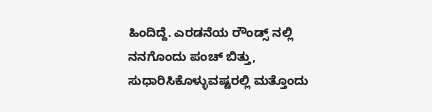ಹಿಂದಿದ್ದೆ. ಎರಡನೆಯ ರೌಂಡ್ಸ್ ನಲ್ಲಿ ನನಗೊಂದು ಪಂಚ್ ಬಿತ್ತು, ಸುಧಾರಿಸಿಕೊಳ್ಳುವಷ್ಟರಲ್ಲಿ ಮತ್ತೊಂದು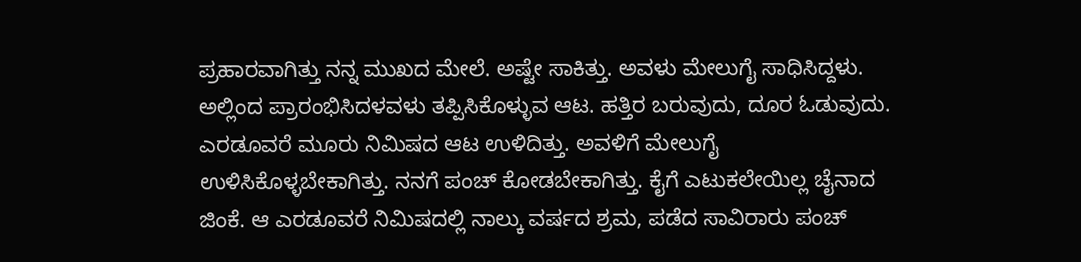ಪ್ರಹಾರವಾಗಿತ್ತು ನನ್ನ ಮುಖದ ಮೇಲೆ. ಅಷ್ಟೇ ಸಾಕಿತ್ತು. ಅವಳು ಮೇಲುಗೈ ಸಾಧಿಸಿದ್ದಳು. ಅಲ್ಲಿಂದ ಪ್ರಾರಂಭಿಸಿದಳವಳು ತಪ್ಪಿಸಿಕೊಳ್ಳುವ ಆಟ. ಹತ್ತಿರ ಬರುವುದು, ದೂರ ಓಡುವುದು. ಎರಡೂವರೆ ಮೂರು ನಿಮಿಷದ ಆಟ ಉಳಿದಿತ್ತು. ಅವಳಿಗೆ ಮೇಲುಗೈ ಉಳಿಸಿಕೊಳ್ಳಬೇಕಾಗಿತ್ತು. ನನಗೆ ಪಂಚ್ ಕೋಡಬೇಕಾಗಿತ್ತು. ಕೈಗೆ ಎಟುಕಲೇಯಿಲ್ಲ ಚೈನಾದ ಜಿಂಕೆ. ಆ ಎರಡೂವರೆ ನಿಮಿಷದಲ್ಲಿ ನಾಲ್ಕು ವರ್ಷದ ಶ್ರಮ, ಪಡೆದ ಸಾವಿರಾರು ಪಂಚ್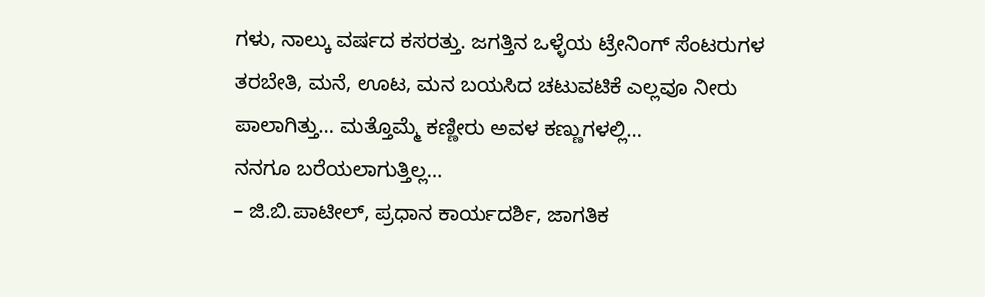ಗಳು, ನಾಲ್ಕು ವರ್ಷದ ಕಸರತ್ತು. ಜಗತ್ತಿನ ಒಳ್ಳೆಯ ಟ್ರೇನಿಂಗ್ ಸೆಂಟರುಗಳ ತರಬೇತಿ, ಮನೆ, ಊಟ, ಮನ ಬಯಸಿದ ಚಟುವಟಿಕೆ ಎಲ್ಲವೂ ನೀರು ಪಾಲಾಗಿತ್ತು… ಮತ್ತೊಮ್ಮೆ ಕಣ್ಣೀರು ಅವಳ ಕಣ್ಣುಗಳಲ್ಲಿ…
ನನಗೂ ಬರೆಯಲಾಗುತ್ತಿಲ್ಲ…
– ಜಿ.ಬಿ.ಪಾಟೀಲ್, ಪ್ರಧಾನ ಕಾರ್ಯದರ್ಶಿ, ಜಾಗತಿಕ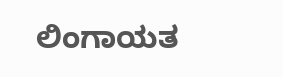ಲಿಂಗಾಯತ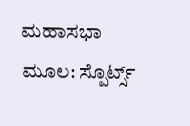ಮಹಾಸಭಾ
ಮೂಲ: ಸ್ಪೊರ್ಟ್ಸ್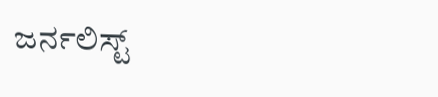ಜರ್ನಲಿಸ್ಟ್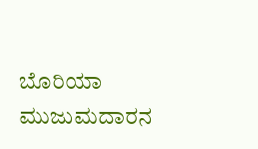ಬೊರಿಯಾ ಮುಜುಮದಾರನ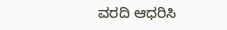ವರದಿ ಆಧರಿಸಿ